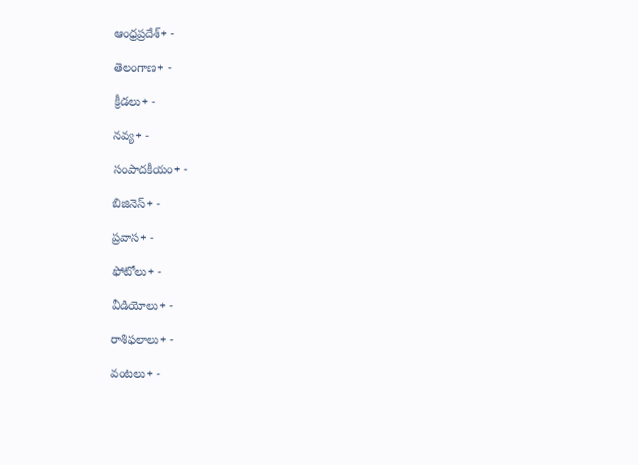ఆంధ్రప్రదేశ్+ -

తెలంగాణ+ -

క్రీడలు+ -

నవ్య+ -

సంపాదకీయం+ -

బిజినెస్+ -

ప్రవాస+ -

ఫోటోలు+ -

వీడియోలు+ -

రాశిఫలాలు+ -

వంటలు+ -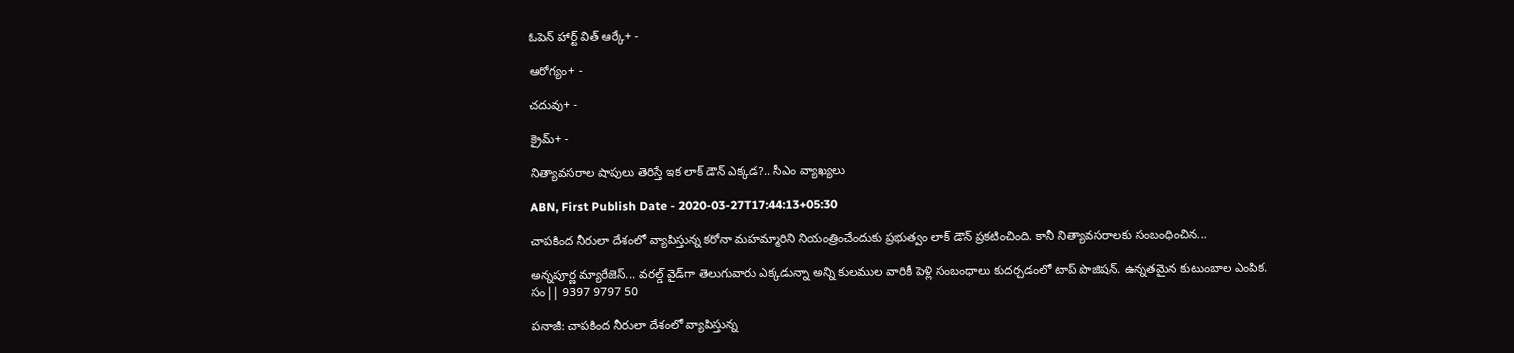ఓపెన్ హార్ట్ విత్ ఆర్కే+ -

ఆరోగ్యం+ -

చదువు+ -

క్రైమ్+ -

నిత్యావసరాల షాపులు తెరిస్తే ఇక లాక్ డౌన్ ఎక్కడ?.. సీఎం వ్యాఖ్యలు

ABN, First Publish Date - 2020-03-27T17:44:13+05:30

చాపకింద నీరులా దేశంలో వ్యాపిస్తున్న కరోనా మహమ్మారిని నియంత్రించేందుకు ప్రభుత్వం లాక్ డౌన్ ప్రకటించింది. కానీ నిత్యావసరాలకు సంబంధించిన...

అన్నపూర్ణ మ్యారేజెస్... వరల్డ్ వైడ్‌గా తెలుగువారు ఎక్కడున్నా అన్ని కులముల వారికీ పెళ్లి సంబంధాలు కుదర్చడంలో టాప్ పొజిషన్. ఉన్నతమైన కుటుంబాల ఎంపిక. సం|| 9397 9797 50

పనాజీ: చాపకింద నీరులా దేశంలో వ్యాపిస్తున్న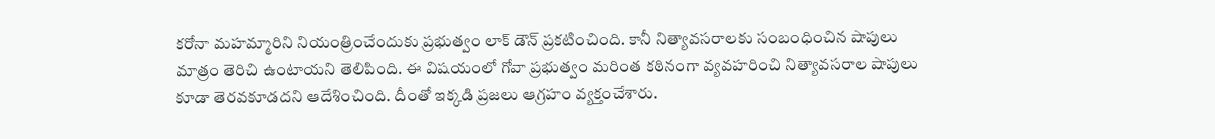కరోనా మహమ్మారిని నియంత్రించేందుకు ప్రభుత్వం లాక్ డౌన్ ప్రకటించింది. కానీ నిత్యావసరాలకు సంబంధించిన షాపులు మాత్రం తెరిచి ఉంటాయని తెలిపింది. ఈ విషయంలో గోవా ప్రభుత్వం మరింత కఠినంగా వ్యవహరించి నిత్యావసరాల షాపులు కూడా తెరవకూడదని ఆదేశించింది. దీంతో ఇక్కడి ప్రజలు ఆగ్రహం వ్యక్తంచేశారు.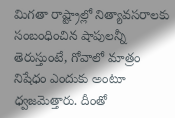మిగతా రాష్ట్రాల్లో నిత్యావసరాలకు సంబంధించిన షాపులన్నీ తెరుస్తుంటే, గోవాలో మాత్రం నిషేధం ఎందుకు అంటూ ధ్వజమెత్తారు. దీంతో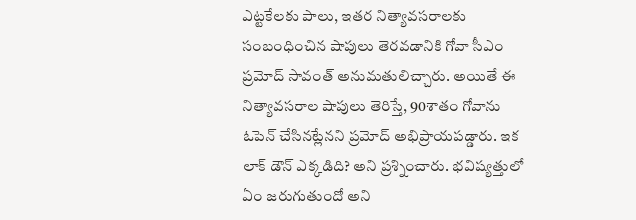ఎట్టకేలకు పాలు, ఇతర నిత్యావసరాలకు సంబంధించిన షాపులు తెరవడానికి గోవా సీఎం ప్రమోద్ సావంత్ అనుమతులిచ్చారు. అయితే ఈ నిత్యావసరాల షాపులు తెరిస్తే, 90శాతం గోవాను ఓపెన్ చేసినట్లేనని ప్రమోద్ అభిప్రాయపడ్డారు. ఇక లాక్ డౌన్ ఎక్కడిది? అని ప్రశ్నించారు. భవిష్యత్తులో ఏం జరుగుతుందో అని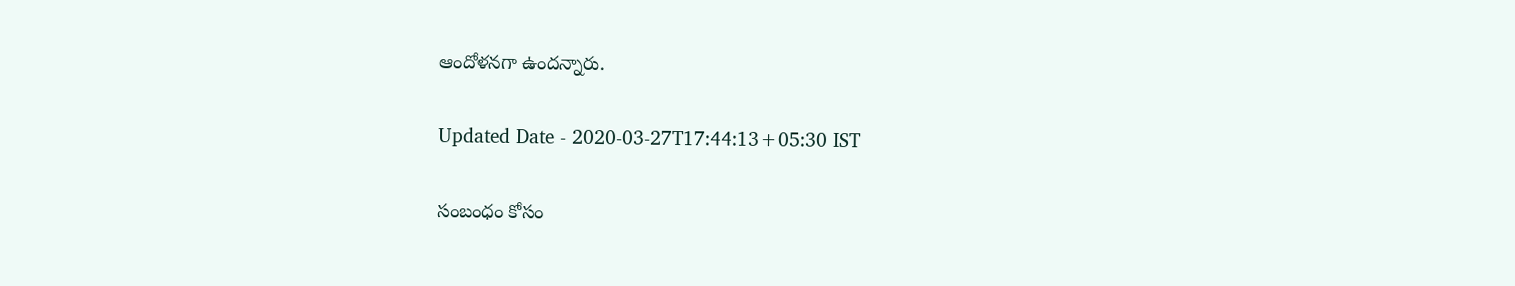ఆందోళనగా ఉందన్నారు.

Updated Date - 2020-03-27T17:44:13+05:30 IST

సంబంధం కోసం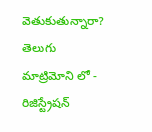వెతుకుతున్నారా? తెలుగు మాట్రిమోని లో - రిజిస్ట్రేషన్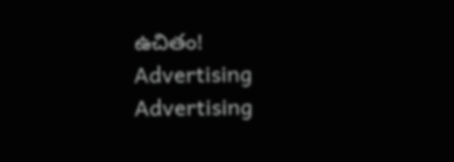ఉచితం!
Advertising
Advertising